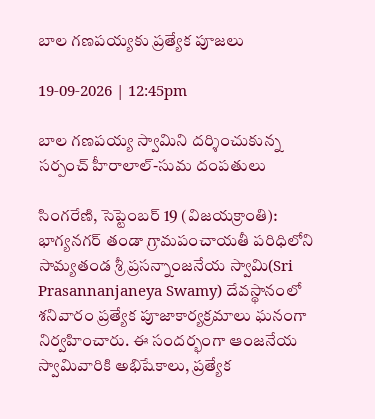బాల గణపయ్యకు ప్రత్యేక పూజలు

19-09-2026 | 12:45pm

బాల గణపయ్య స్వామిని దర్శించుకున్న సర్పంచ్ హీరాలాల్-సుమ దంపతులు

సింగరేణి, సెప్టెంబర్ 19 (విజయక్రాంతి): భాగ్యనగర్ తండా గ్రామపంచాయతీ పరిధిలోని సామ్యతండ శ్రీ ప్రసన్నాంజనేయ స్వామి(Sri Prasannanjaneya Swamy) దేవస్థానంలో శనివారం ప్రత్యేక పూజాకార్యక్రమాలు ఘనంగా నిర్వహించారు. ఈ సందర్భంగా ఆంజనేయ స్వామివారికి అభిషేకాలు, ప్రత్యేక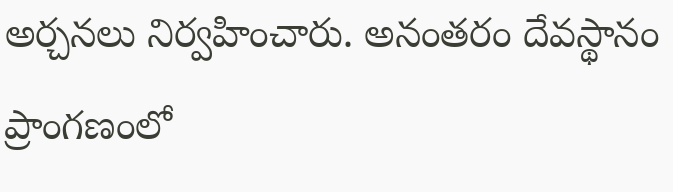అర్చనలు నిర్వహించారు. అనంతరం దేవస్థానం ప్రాంగణంలో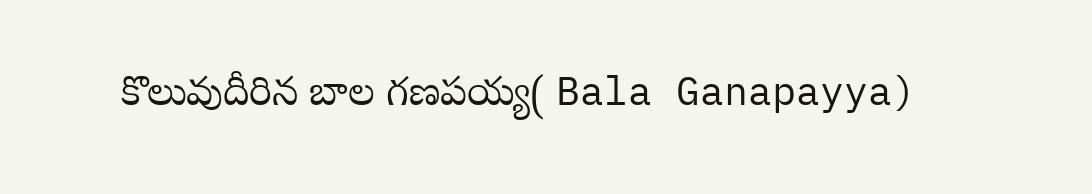కొలువుదీరిన బాల గణపయ్య( Bala Ganapayya)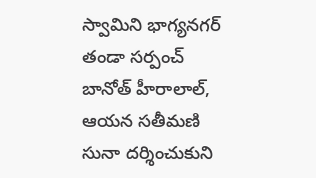స్వామిని భాగ్యనగర్ తండా సర్పంచ్ బానోత్ హీరాలాల్, ఆయన సతీమణి సునా దర్శించుకుని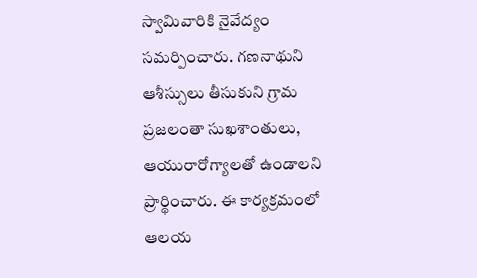స్వామివారికి నైవేద్యం సమర్పించారు. గణనాథుని ఆశీస్సులు తీసుకుని గ్రామ ప్రజలంతా సుఖశాంతులు, ఆయురారోగ్యాలతో ఉండాలని ప్రార్థించారు. ఈ కార్యక్రమంలో ఆలయ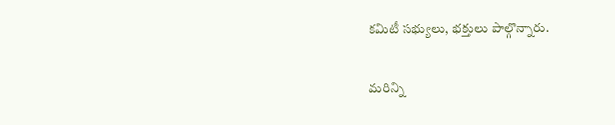కమిటీ సభ్యులు, భక్తులు పాల్గొన్నారు.

మరిన్ని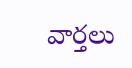వార్తలు